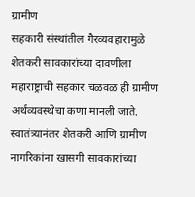ग्रामीण
सहकारी संस्थांतील गैरव्यवहारामुळे शेतकरी सावकारांच्या दावणीला
महाराष्ट्राची सहकार चळवळ ही ग्रामीण अर्थव्यवस्थेचा कणा मानली जाते. स्वातंत्र्यानंतर शेतकरी आणि ग्रामीण नागरिकांना खासगी सावकारांच्या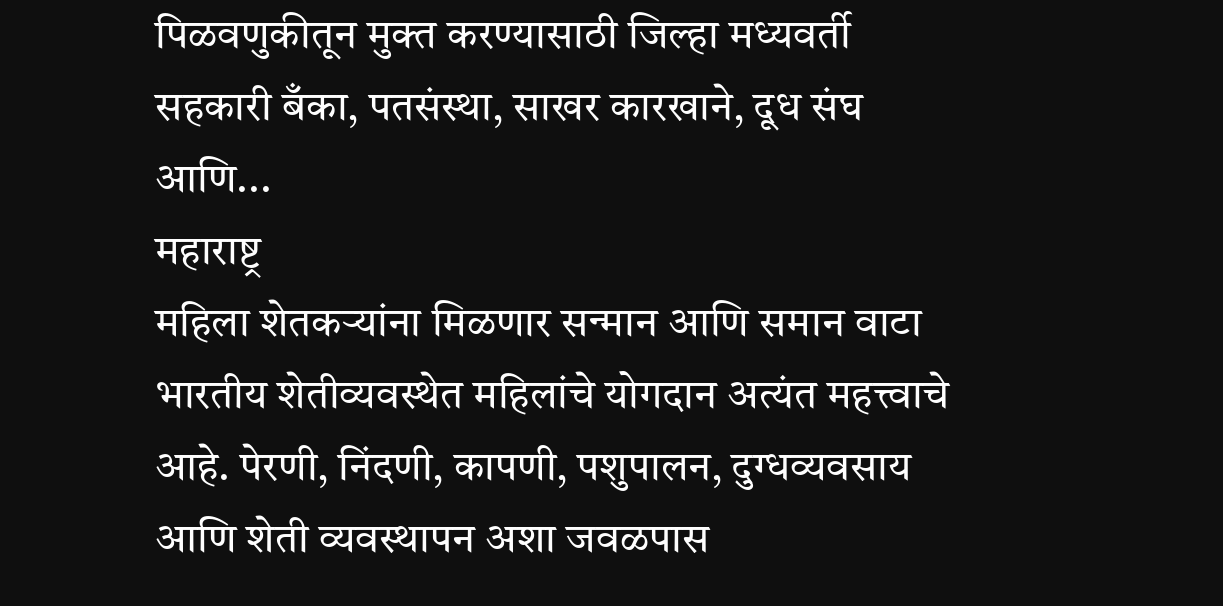पिळवणुकीतून मुक्त करण्यासाठी जिल्हा मध्यवर्ती सहकारी बँका, पतसंस्था, साखर कारखाने, दूध संघ आणि...
महाराष्ट्र
महिला शेतकऱ्यांना मिळणार सन्मान आणि समान वाटा
भारतीय शेतीव्यवस्थेत महिलांचे योगदान अत्यंत महत्त्वाचे आहे. पेरणी, निंदणी, कापणी, पशुपालन, दुग्धव्यवसाय आणि शेती व्यवस्थापन अशा जवळपास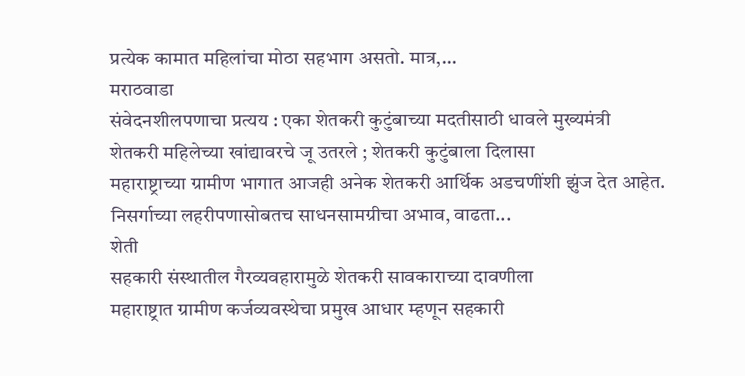प्रत्येक कामात महिलांचा मोठा सहभाग असतो. मात्र,...
मराठवाडा
संवेदनशीलपणाचा प्रत्यय : एका शेतकरी कुटुंबाच्या मदतीसाठी धावले मुख्यमंत्री
शेतकरी महिलेच्या खांद्यावरचे जू उतरले ; शेतकरी कुटुंबाला दिलासा
महाराष्ट्राच्या ग्रामीण भागात आजही अनेक शेतकरी आर्थिक अडचणींशी झुंज देत आहेत. निसर्गाच्या लहरीपणासोबतच साधनसामग्रीचा अभाव, वाढता...
शेती
सहकारी संस्थातील गैरव्यवहारामुळे शेतकरी सावकाराच्या दावणीला
महाराष्ट्रात ग्रामीण कर्जव्यवस्थेचा प्रमुख आधार म्हणून सहकारी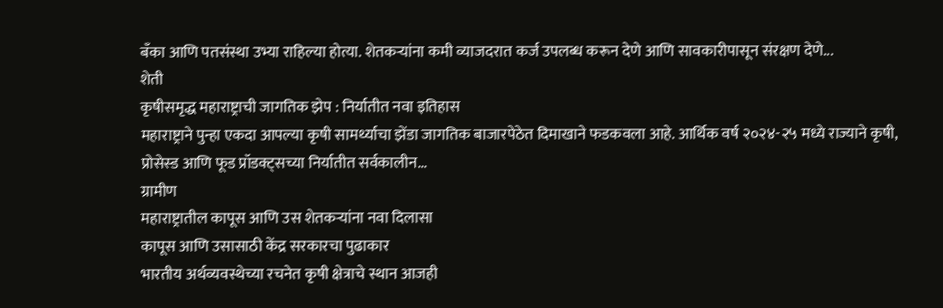बँका आणि पतसंस्था उभ्या राहिल्या होत्या. शेतकऱ्यांना कमी व्याजदरात कर्ज उपलब्ध करून देणे आणि सावकारीपासून संरक्षण देणे...
शेती
कृषीसमृद्ध महाराष्ट्राची जागतिक झेप : निर्यातीत नवा इतिहास
महाराष्ट्राने पुन्हा एकदा आपल्या कृषी सामर्थ्याचा झेंडा जागतिक बाजारपेठेत दिमाखाने फडकवला आहे. आर्थिक वर्ष २०२४-२५ मध्ये राज्याने कृषी, प्रोसेस्ड आणि फूड प्रॉडक्ट्सच्या निर्यातीत सर्वकालीन...
ग्रामीण
महाराष्ट्रातील कापूस आणि उस शेतकऱ्यांना नवा दिलासा
कापूस आणि उसासाठी केंद्र सरकारचा पुढाकार
भारतीय अर्थव्यवस्थेच्या रचनेत कृषी क्षेत्राचे स्थान आजही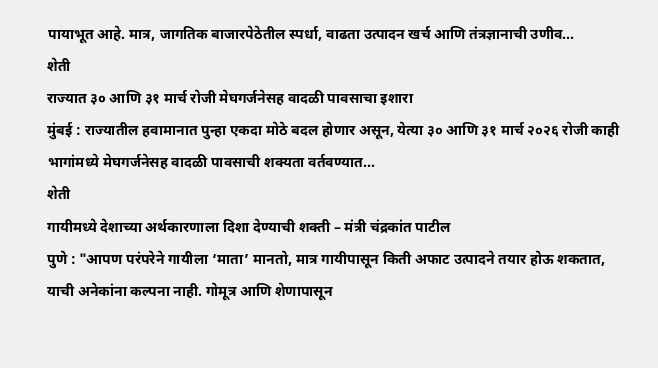पायाभूत आहे. मात्र, जागतिक बाजारपेठेतील स्पर्धा, वाढता उत्पादन खर्च आणि तंत्रज्ञानाची उणीव...
शेती
राज्यात ३० आणि ३१ मार्च रोजी मेघगर्जनेसह वादळी पावसाचा इशारा
मुंबई : राज्यातील हवामानात पुन्हा एकदा मोठे बदल होणार असून, येत्या ३० आणि ३१ मार्च २०२६ रोजी काही भागांमध्ये मेघगर्जनेसह वादळी पावसाची शक्यता वर्तवण्यात...
शेती
गायीमध्ये देशाच्या अर्थकारणाला दिशा देण्याची शक्ती – मंत्री चंद्रकांत पाटील
पुणे : "आपण परंपरेने गायीला ‘माता’ मानतो, मात्र गायीपासून किती अफाट उत्पादने तयार होऊ शकतात, याची अनेकांना कल्पना नाही. गोमूत्र आणि शेणापासून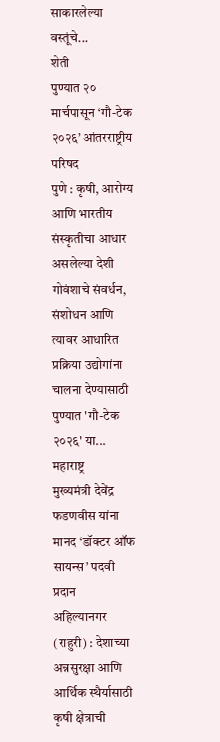साकारलेल्या वस्तूंचे...
शेती
पुण्यात २० मार्चपासून ‘गौ-टेक २०२६’ आंतरराष्ट्रीय परिषद
पुणे : कृषी, आरोग्य आणि भारतीय संस्कृतीचा आधार असलेल्या देशी गोवंशाचे संवर्धन, संशोधन आणि त्यावर आधारित प्रक्रिया उद्योगांना चालना देण्यासाठी पुण्यात 'गौ-टेक २०२६' या...
महाराष्ट्र
मुख्यमंत्री देवेंद्र फडणवीस यांना मानद ‘डॉक्टर ऑफ सायन्स’ पदवी प्रदान
अहिल्यानगर (राहुरी) : देशाच्या अन्नसुरक्षा आणि आर्थिक स्थैर्यासाठी कृषी क्षेत्राची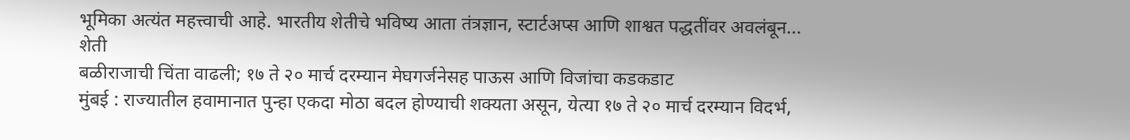भूमिका अत्यंत महत्त्वाची आहे. भारतीय शेतीचे भविष्य आता तंत्रज्ञान, स्टार्टअप्स आणि शाश्वत पद्धतींवर अवलंबून...
शेती
बळीराजाची चिंता वाढली; १७ ते २० मार्च दरम्यान मेघगर्जनेसह पाऊस आणि विजांचा कडकडाट
मुंबई : राज्यातील हवामानात पुन्हा एकदा मोठा बदल होण्याची शक्यता असून, येत्या १७ ते २० मार्च दरम्यान विदर्भ,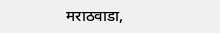मराठवाडा,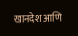खानदेश आणि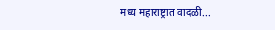मध्य महाराष्ट्रात वादळी...